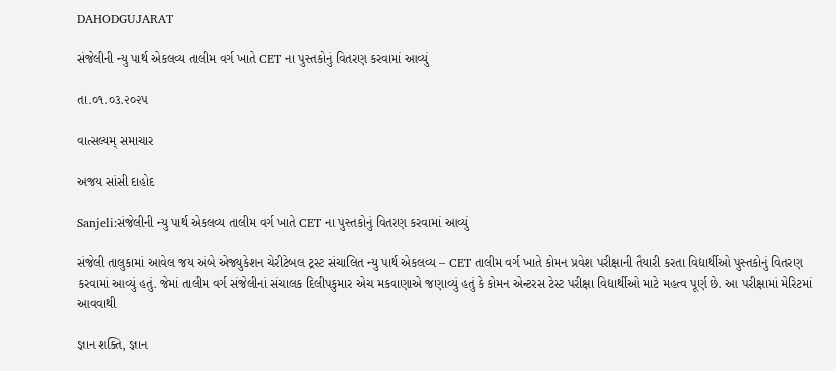DAHODGUJARAT

સંજેલીની ન્યુ પાર્થ એકલવ્ય તાલીમ વર્ગ ખાતે CET ના પુસ્તકોનું વિતરણ કરવામાં આવ્યું

તા.૦૧.૦૩.૨૦૨૫

વાત્સલ્યમ્ સમાચાર

અજય સાંસી દાહોદ

Sanjeli:સંજેલીની ન્યુ પાર્થ એકલવ્ય તાલીમ વર્ગ ખાતે CET ના પુસ્તકોનું વિતરણ કરવામાં આવ્યું

સંજેલી તાલુકામાં આવેલ જય અંબે એજ્યુકેશન ચેરીટેબલ ટ્રસ્ટ સંચાલિત ન્યુ પાર્થ એકલવ્ય – CET તાલીમ વર્ગ ખાતે કોમન પ્રવેશ પરીક્ષાની તૈયારી કરતા વિદ્યાર્થીઓ પુસ્તકોનું વિતરણ કરવામાં આવ્યું હતું. જેમાં તાલીમ વર્ગ સંજેલીનાં સંચાલક દિલીપકુમાર એચ મકવાણાએ જણાવ્યું હતું કે કોમન એન્ટરસ ટેસ્ટ પરીક્ષા વિદ્યાર્થીઓ માટે મહત્વ પૂર્ણ છે. આ પરીક્ષામાં મેરિટમાં આવવાથી

જ્ઞાન શક્તિ, જ્ઞાન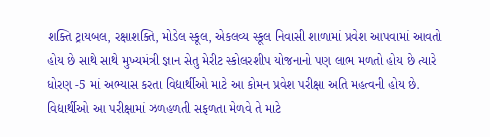શક્તિ ટ્રાયબલ, રક્ષાશક્તિ, મોડેલ સ્કૂલ, એકલવ્ય સ્કૂલ નિવાસી શાળામાં પ્રવેશ આપવામાં આવતો હોય છે સાથે સાથે મુખ્યમંત્રી જ્ઞાન સેતુ મેરીટ સ્કોલરશીપ યોજનાનો પણ લાભ મળતો હોય છે ત્યારે ધોરણ -5 માં અભ્યાસ કરતા વિદ્યાર્થીઓ માટે આ કોમન પ્રવેશ પરીક્ષા અતિ મહત્વની હોય છે. વિદ્યાર્થીઓ આ પરીક્ષામાં ઝળહળતી સફળતા મેળવે તે માટે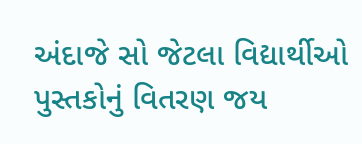અંદાજે સો જેટલા વિદ્યાર્થીઓ પુસ્તકોનું વિતરણ જય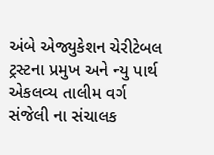અંબે એજ્યુકેશન ચેરીટેબલ ટ્રસ્ટના પ્રમુખ અને ન્યુ પાર્થ એકલવ્ય તાલીમ વર્ગ સંજેલી ના સંચાલક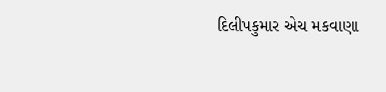દિલીપકુમાર એચ મકવાણા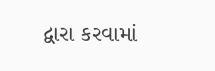દ્વારા કરવામાં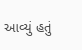આવ્યું હતું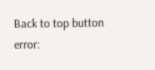Back to top button
error: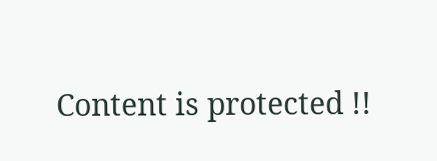Content is protected !!